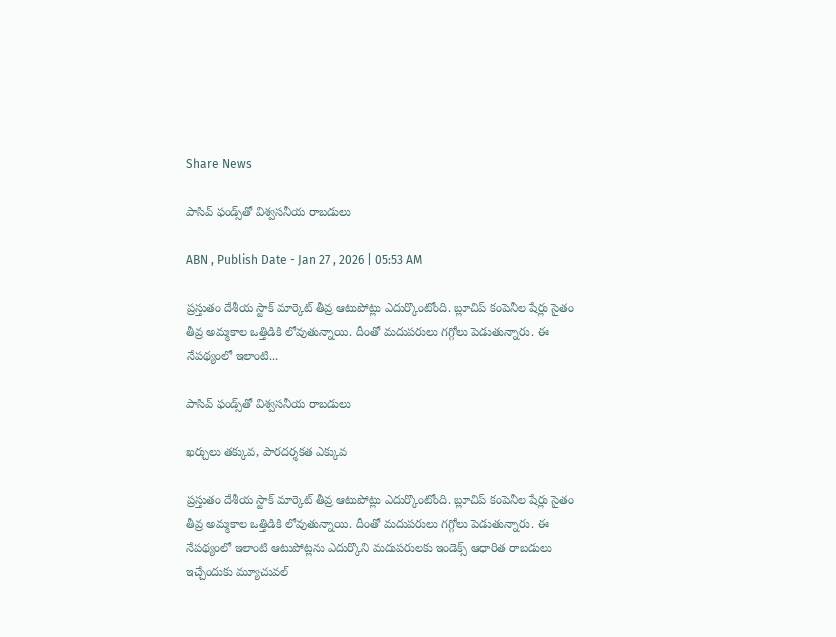Share News

పాసివ్‌ ఫండ్స్‌తో విశ్వసనీయ రాబడులు

ABN , Publish Date - Jan 27 , 2026 | 05:53 AM

ప్రస్తుతం దేశీయ స్టాక్‌ మార్కెట్‌ తీవ్ర ఆటుపోట్లు ఎదుర్కొంటోంది. బ్లూచిప్‌ కంపెనీల షేర్లు సైతం తీవ్ర అమ్మకాల ఒత్తిడికి లోవుతున్నాయి. దీంతో మదుపరులు గగ్గోలు పెడుతున్నారు. ఈ నేపథ్యంలో ఇలాంటి...

పాసివ్‌ ఫండ్స్‌తో విశ్వసనీయ రాబడులు

ఖర్చులు తక్కువ, పారదర్శకత ఎక్కువ

ప్రస్తుతం దేశీయ స్టాక్‌ మార్కెట్‌ తీవ్ర ఆటుపోట్లు ఎదుర్కొంటోంది. బ్లూచిప్‌ కంపెనీల షేర్లు సైతం తీవ్ర అమ్మకాల ఒత్తిడికి లోవుతున్నాయి. దీంతో మదుపరులు గగ్గోలు పెడుతున్నారు. ఈ నేపథ్యంలో ఇలాంటి ఆటుపోట్లను ఎదుర్కొని మదుపరులకు ఇండెక్స్‌ ఆధారిత రాబడులు ఇచ్చేందుకు మ్యూచువల్‌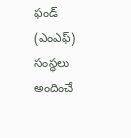ఫండ్‌ (ఎంఎఫ్‌) సంస్థలు అందించే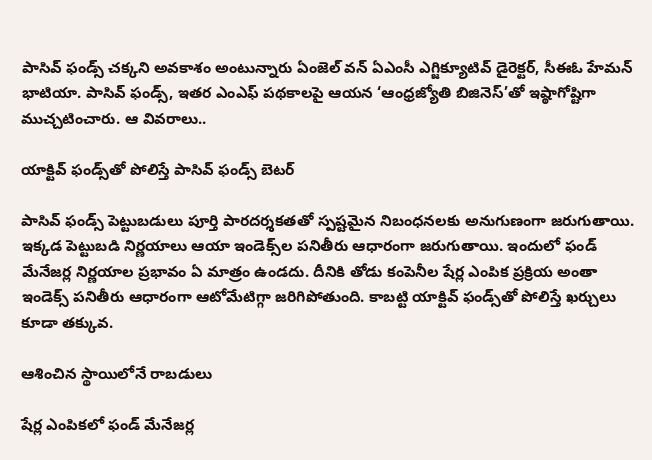పాసివ్‌ ఫండ్స్‌ చక్కని అవకాశం అంటున్నారు ఏంజెల్‌ వన్‌ ఏఎంసీ ఎగ్జిక్యూటివ్‌ డైరెక్టర్‌, సీఈఓ హేమన్‌ భాటియా. పాసివ్‌ ఫండ్స్‌, ఇతర ఎంఎఫ్‌ పథకాలపై ఆయన ‘ఆంధ్రజ్యోతి బిజినెస్‌’తో ఇష్ఠాగోష్టిగా ముచ్చటించారు. ఆ వివరాలు..

యాక్టివ్‌ ఫండ్స్‌తో పోలిస్తే పాసివ్‌ ఫండ్స్‌ బెటర్‌

పాసివ్‌ ఫండ్స్‌ పెట్టుబడులు పూర్తి పారదర్శకతతో స్పష్టమైన నిబంధనలకు అనుగుణంగా జరుగుతాయి. ఇక్కడ పెట్టుబడి నిర్ణయాలు ఆయా ఇండెక్స్‌ల పనితీరు ఆధారంగా జరుగుతాయి. ఇందులో ఫండ్‌ మేనేజర్ల నిర్ణయాల ప్రభావం ఏ మాత్రం ఉండదు. దీనికి తోడు కంపెనీల షేర్ల ఎంపిక ప్రక్రియ అంతా ఇండెక్స్‌ పనితీరు ఆధారంగా ఆటోమేటిగ్గా జరిగిపోతుంది. కాబట్టి యాక్టివ్‌ ఫండ్స్‌తో పోలిస్తే ఖర్చులు కూడా తక్కువ.

ఆశించిన స్థాయిలోనే రాబడులు

షేర్ల ఎంపికలో ఫండ్‌ మేనేజర్ల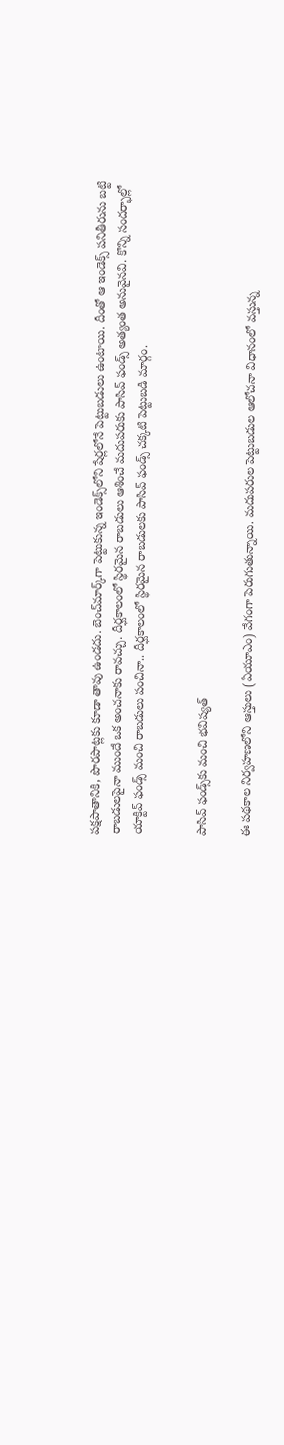పక్షపాతానికి, పొరపాట్లకు కూడా తావు ఉండదు. బెంచ్‌మార్క్‌గా పెట్టుకున్న ఇండెక్స్‌లోని షేర్లలోనే పెట్టుబడులు ఉంటాయి. దీంతో ఆ ఇండెక్స్‌ పనితీరును బట్టి రాబడులపైనా ముందే ఒక అంచనాకు రావచ్చు. దీర్ఘకాలంలో స్థిరమైన రాబడులు ఆశించే మదుపరుకు పాసివ్‌ ఫండ్స్‌ అత్యంత అనువైనవి. కొన్ని సందర్భాల్లో యాక్టివ్‌ ఫండ్స్‌ మంచి రాబడులు పంచినా.. దీర్ఘకాలంలో స్థిరమైన రాబడులకు పాసివ్‌ ఫండ్స్‌ చక్కటి పెట్టుబడి మార్గం.


పాసివ్‌ ఫండ్స్‌కు మంచి భవిష్యత్‌

ఈ పథకాల నిర్వహణలోని ఆస్తులు (ఏయూఎం) వేగంగా పెరుగుతున్నాయి. మదుపరుల పెట్టుబడుల ఆలోచనా విధానంలో వస్తున్న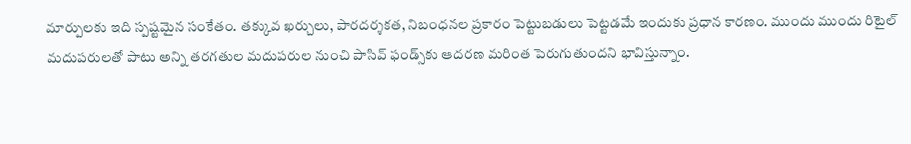మార్పులకు ఇది స్పష్టమైన సంకేతం. తక్కువ ఖర్చులు, పారదర్శకత, నిబంధనల ప్రకారం పెట్టుబడులు పెట్టడమే ఇందుకు ప్రధాన కారణం. ముందు ముందు రిటైల్‌ మదుపరులతో పాటు అన్ని తరగతుల మదుపరుల నుంచి పాసివ్‌ ఫండ్స్‌కు ఆదరణ మరింత పెరుగుతుందని భావిస్తున్నాం.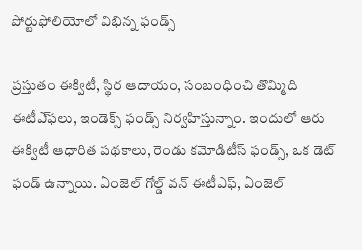పోర్టుఫోలియోలో విభిన్న ఫండ్స్‌

ప్రస్తుతం ఈక్విటీ, స్థిర ఆదాయం, సంబంధించి తొమ్మిది ఈటీఎ్‌ఫలు, ఇండెక్స్‌ ఫండ్స్‌ నిర్వహిస్తున్నాం. ఇందులో ఆరు ఈక్విటీ ఆధారిత పథకాలు, రెండు కమోడిటీస్‌ ఫండ్స్‌, ఒక డెట్‌ ఫండ్‌ ఉన్నాయి. ఏంజెల్‌ గోల్డ్‌ వన్‌ ఈటీఎఫ్‌, ఏంజెల్‌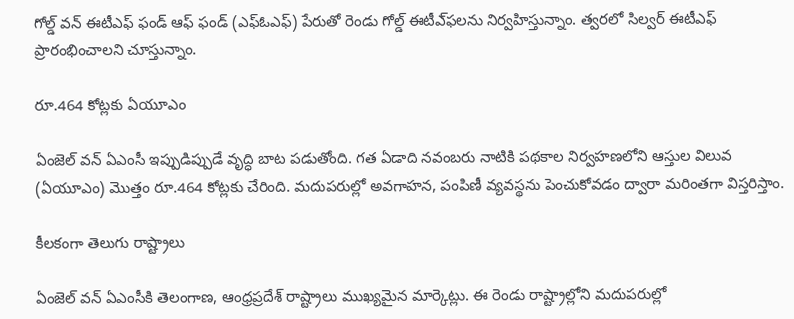గోల్డ్‌ వన్‌ ఈటీఎఫ్‌ ఫండ్‌ ఆఫ్‌ ఫండ్‌ (ఎఫ్‌ఓఎఫ్‌) పేరుతో రెండు గోల్డ్‌ ఈటీఎ్‌ఫలను నిర్వహిస్తున్నాం. త్వరలో సిల్వర్‌ ఈటీఎఫ్‌ ప్రారంభించాలని చూస్తున్నాం.

రూ.464 కోట్లకు ఏయూఎం

ఏంజెల్‌ వన్‌ ఏఎంసీ ఇప్పుడిప్పుడే వృద్ధి బాట పడుతోంది. గత ఏడాది నవంబరు నాటికి పథకాల నిర్వహణలోని ఆస్తుల విలువ (ఏయూఎం) మొత్తం రూ.464 కోట్లకు చేరింది. మదుపరుల్లో అవగాహన, పంపిణీ వ్యవస్థను పెంచుకోవడం ద్వారా మరింతగా విస్తరిస్తాం.

కీలకంగా తెలుగు రాష్ట్రాలు

ఏంజెల్‌ వన్‌ ఏఎంసీకి తెలంగాణ, ఆంధ్రప్రదేశ్‌ రాష్ట్రాలు ముఖ్యమైన మార్కెట్లు. ఈ రెండు రాష్ట్రాల్లోని మదుపరుల్లో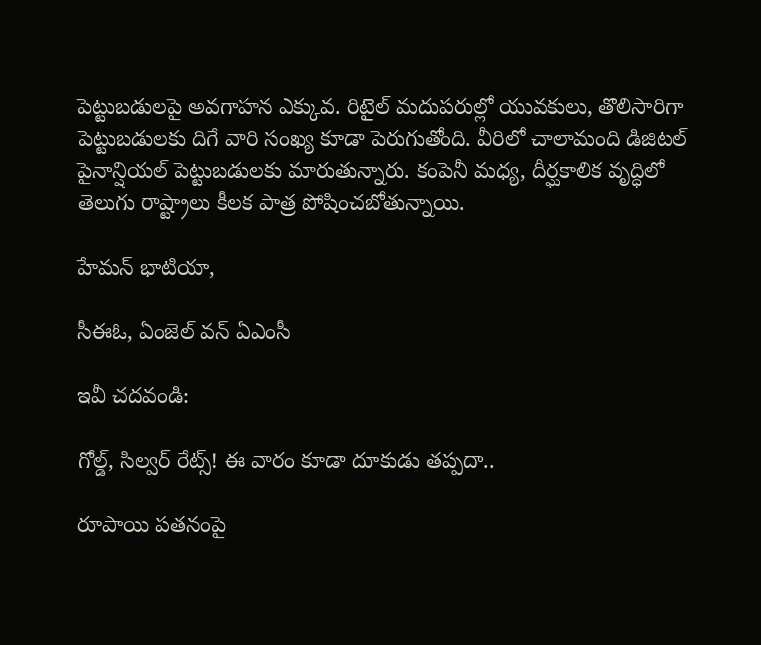పెట్టుబడులపై అవగాహన ఎక్కువ. రిటైల్‌ మదుపరుల్లో యువకులు, తొలిసారిగా పెట్టుబడులకు దిగే వారి సంఖ్య కూడా పెరుగుతోంది. వీరిలో చాలామంది డిజిటల్‌ పైనాన్షియల్‌ పెట్టుబడులకు మారుతున్నారు. కంపెనీ మధ్య, దీర్ఘకాలిక వృద్ధిలో తెలుగు రాష్ట్రాలు కీలక పాత్ర పోషించబోతున్నాయి.

హేమన్‌ భాటియా,

సీఈఓ, ఏంజెల్‌ వన్‌ ఏఎంసీ

ఇవీ చదవండి:

గోల్డ్, సిల్వర్ రేట్స్! ఈ వారం కూడా దూకుడు తప్పదా..

రూపాయి పతనంపై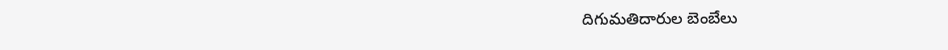దిగుమతిదారుల బెంబేలు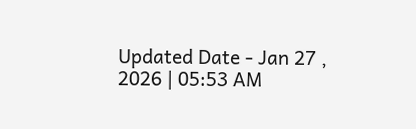Updated Date - Jan 27 , 2026 | 05:53 AM